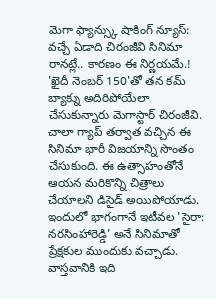మెగా ఫ్యాన్స్కు షాకింగ్ న్యూస్: వచ్చే ఏడాది చిరంజీవి సినిమా రానట్లే.. కారణం ఈ నిర్ణయమే.!
'ఖైదీ నెంబర్ 150'తో తన కమ్ బ్యాక్ను అదిరిపోయేలా చేసుకున్నారు మెగాస్టార్ చిరంజీవి. చాలా గ్యాప్ తర్వాత వచ్చిన ఈ సినిమా భారీ విజయాన్ని సొంతం చేసుకుంది. ఈ ఉత్సాహంతోనే ఆయన మరికొన్ని చిత్రాలు చేయాలని డిసైడ్ అయిపోయాడు. ఇందులో భాగంగానే ఇటీవల 'సైరా: నరసింహారెడ్డి' అనే సినిమాతో ప్రేక్షకుల ముందుకు వచ్చాడు. వాస్తవానికి ఇది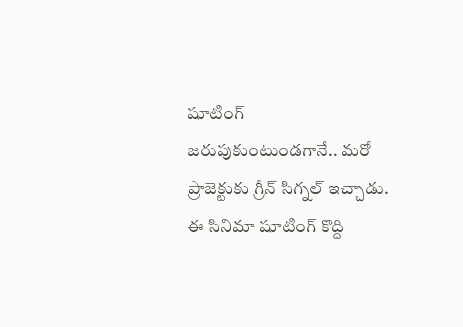షూటింగ్ జరుపుకుంటుండగానే.. మరో ప్రాజెక్టుకు గ్రీన్ సిగ్నల్ ఇచ్చాడు. ఈ సినిమా షూటింగ్ కొద్ది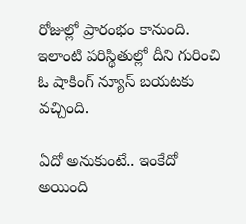రోజుల్లో ప్రారంభం కానుంది. ఇలాంటి పరిస్థితుల్లో దీని గురించి ఓ షాకింగ్ న్యూస్ బయటకు వచ్చింది.

ఏదో అనుకుంటే.. ఇంకేదో అయింది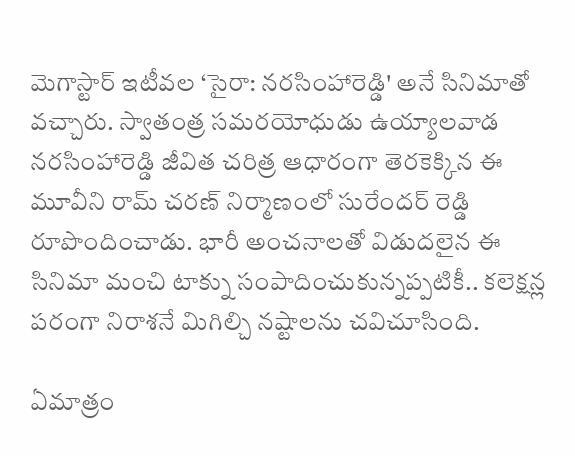మెగాస్టార్ ఇటీవల ‘సైరా: నరసింహారెడ్డి' అనే సినిమాతో వచ్చారు. స్వాతంత్ర సమరయోధుడు ఉయ్యాలవాడ నరసింహారెడ్డి జీవిత చరిత్ర ఆధారంగా తెరకెక్కిన ఈ మూవీని రామ్ చరణ్ నిర్మాణంలో సురేందర్ రెడ్డి రూపొందించాడు. భారీ అంచనాలతో విడుదలైన ఈ సినిమా మంచి టాక్ను సంపాదించుకున్నప్పటికీ.. కలెక్షన్ల పరంగా నిరాశనే మిగిల్చి నష్టాలను చవిచూసింది.

ఏమాత్రం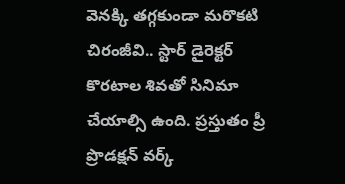వెనక్కి తగ్గకుండా మరొకటి
చిరంజీవి.. స్టార్ డైరెక్టర్ కొరటాల శివతో సినిమా చేయాల్సి ఉంది. ప్రస్తుతం ప్రీ ప్రొడక్షన్ వర్క్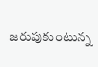జరుపుకుంటున్న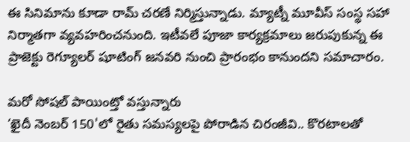ఈ సినిమాను కూడా రామ్ చరణే నిర్మిస్తున్నాడు. మ్యాట్నీ మూవీస్ సంస్థ సహా నిర్మాతగా వ్యవహరించనుంది. ఇటీవలే పూజా కార్యక్రమాలు జరుపుకున్న ఈ ప్రాజెక్టు రెగ్యూలర్ షూటింగ్ జనవరి నుంచి ప్రారంభం కానుందని సమాచారం.

మరో సోషల్ పాయింట్తో వస్తున్నారు
‘ఖైదీ నెంబర్ 150'లో రైతు సమస్యలపై పోరాడిన చిరంజీవి.. కొరటాలతో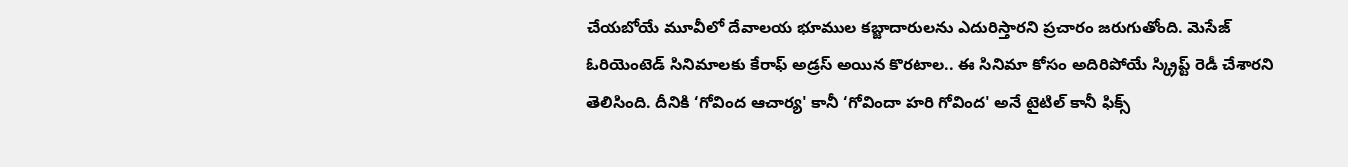చేయబోయే మూవీలో దేవాలయ భూముల కబ్జాదారులను ఎదురిస్తారని ప్రచారం జరుగుతోంది. మెసేజ్ ఓరియెంటెడ్ సినిమాలకు కేరాఫ్ అడ్రస్ అయిన కొరటాల.. ఈ సినిమా కోసం అదిరిపోయే స్క్రిప్ట్ రెడీ చేశారని తెలిసింది. దీనికి ‘గోవింద ఆచార్య' కానీ ‘గోవిందా హరి గోవింద' అనే టైటిల్ కానీ ఫిక్స్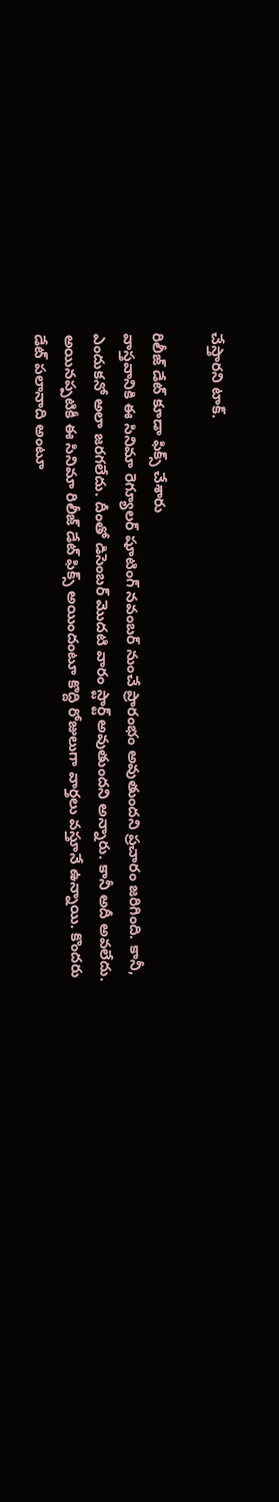చేస్తారని టాక్.

రిలీజ్ డేట్ కూడా ఫిక్స్ చేశారు
వాస్తవానికి ఈ సినిమా రెగ్యూలర్ షూటింగ్ నవంబర్ నుంచే ప్రారంభం అవుతుందని ప్రచారం జరిగింది. కానీ, ఎందుకనో అలా జరగలేదు. దీంతో డిసెంబర్ మొదటి వారం స్టార్ట్ అవుతుందని అన్నారు. కానీ అదీ అవలేదు. అయినప్పటికీ ఈ సినిమా రిలీజ్ డేట్ ఫిక్స్ అయిందంటూ కొద్ది రోజులుగా వార్తలు వస్తూనే ఉన్నాయి. కొందరు డేట్ పలానాది అంటూ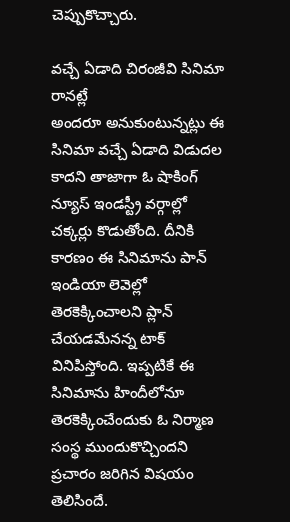చెప్పుకొచ్చారు.

వచ్చే ఏడాది చిరంజీవి సినిమా రానట్లే
అందరూ అనుకుంటున్నట్లు ఈ సినిమా వచ్చే ఏడాది విడుదల కాదని తాజాగా ఓ షాకింగ్ న్యూస్ ఇండస్ట్రీ వర్గాల్లో చక్కర్లు కొడుతోంది. దీనికి కారణం ఈ సినిమాను పాన్ ఇండియా లెవెల్లో తెరకెక్కించాలని ప్లాన్ చేయడమేనన్న టాక్ వినిపిస్తోంది. ఇప్పటికే ఈ సినిమాను హిందీలోనూ తెరకెక్కించేందుకు ఓ నిర్మాణ సంస్థ ముందుకొచ్చిందని ప్రచారం జరిగిన విషయం తెలిసిందే.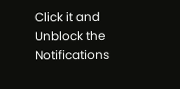Click it and Unblock the Notifications